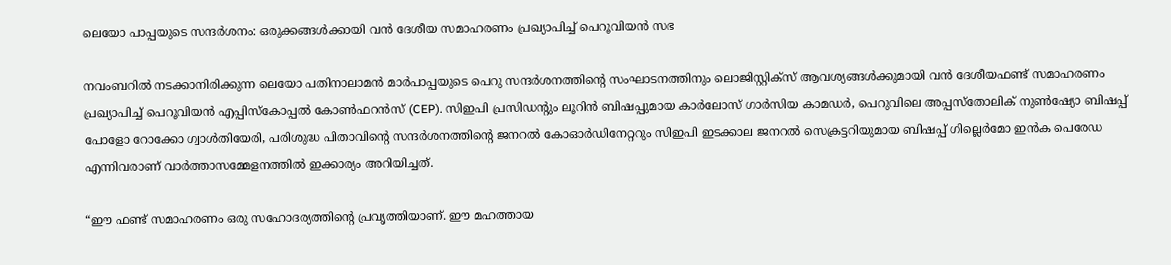ലെയോ പാപ്പയുടെ സന്ദർശനം: ഒരുക്കങ്ങൾക്കായി വൻ ദേശീയ സമാഹരണം പ്രഖ്യാപിച്ച് പെറൂവിയൻ സഭ

നവംബറിൽ നടക്കാനിരിക്കുന്ന ലെയോ പതിനാലാമൻ മാർപാപ്പയുടെ പെറു സന്ദർശനത്തിന്റെ സംഘാടനത്തിനും ലൊജിസ്റ്റിക്സ് ആവശ്യങ്ങൾക്കുമായി വൻ ദേശീയഫണ്ട് സമാഹരണം പ്രഖ്യാപിച്ച് പെറൂവിയൻ എപ്പിസ്കോപ്പൽ കോൺഫറൻസ് (CEP). സിഇപി പ്രസിഡന്റും ലൂറിൻ ബിഷപ്പുമായ കാർലോസ് ഗാർസിയ കാമഡർ, പെറുവിലെ അപ്പസ്തോലിക് നുൺഷ്യോ ബിഷപ്പ് പോളോ റോക്കോ ഗ്വാൾതിയേരി, പരിശുദ്ധ പിതാവിന്റെ സന്ദർശനത്തിന്റെ ജനറൽ കോഓർഡിനേറ്ററും സിഇപി ഇടക്കാല ജനറൽ സെക്രട്ടറിയുമായ ബിഷപ്പ് ഗില്ലെർമോ ഇൻക പെരേഡ എന്നിവരാണ് വാർത്താസമ്മേളനത്തിൽ ഇക്കാര്യം അറിയിച്ചത്.

“ഈ ഫണ്ട് സമാഹരണം ഒരു സഹോദര്യത്തിന്റെ പ്രവൃത്തിയാണ്. ഈ മഹത്തായ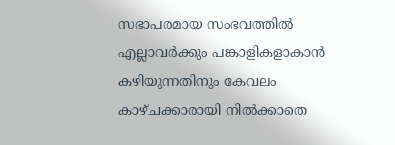സഭാപരമായ സംഭവത്തിൽ എല്ലാവർക്കും പങ്കാളികളാകാൻ കഴിയുന്നതിനും കേവലം കാഴ്ചക്കാരായി നിൽക്കാതെ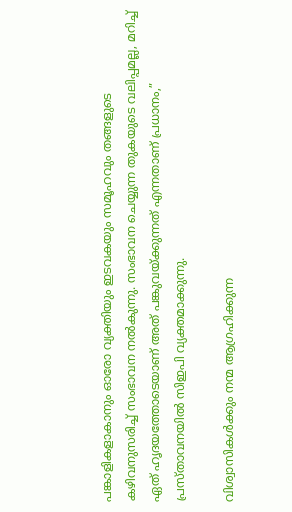പങ്കാളികളാകാനും ഓരോ വ്യക്തിയും ഇടവകയും സമൂഹവും തങ്ങളുടെ കഴിവനുസരിച്ച് സംഭാവന നൽകുന്നു. സംഭാവന ചെയ്യുന്ന തുകയുടെ വലിപ്പമല്ല, മറിച്ച് ഏത് ഹൃദയത്തോടെയാണ് അത് പങ്കുവയ്ക്കുന്നത് എന്നതാണ് പ്രധാനം,” പ്രസ്താവനയിൽ സിഇപി വ്യക്തമാക്കുന്നു.

വിശ്വാസികൾക്കും നന്മ ആഗ്രഹിക്കുന്ന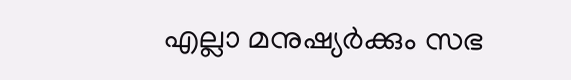എല്ലാ മനുഷ്യർക്കും സഭ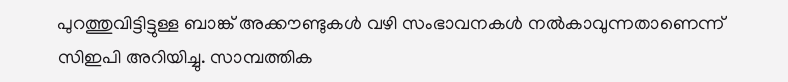പുറത്തുവിട്ടിട്ടുള്ള ബാങ്ക് അക്കൗണ്ടുകൾ വഴി സംഭാവനകൾ നൽകാവുന്നതാണെന്ന് സിഇപി അറിയിച്ചു. സാമ്പത്തിക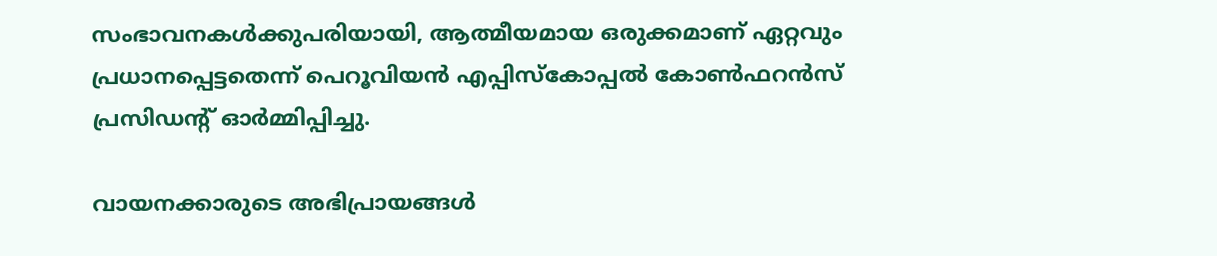സംഭാവനകൾക്കുപരിയായി, ആത്മീയമായ ഒരുക്കമാണ് ഏറ്റവും പ്രധാനപ്പെട്ടതെന്ന് പെറൂവിയൻ എപ്പിസ്കോപ്പൽ കോൺഫറൻസ് പ്രസിഡന്റ് ഓർമ്മിപ്പിച്ചു.

വായനക്കാരുടെ അഭിപ്രായങ്ങൾ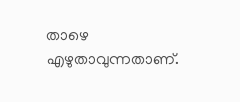താഴെ എഴുതാവുന്നതാണ്.